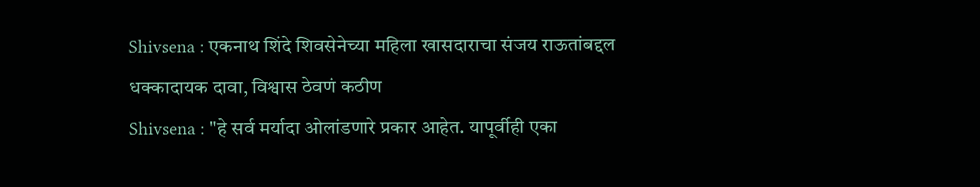Shivsena : एकनाथ शिंदे शिवसेनेच्या महिला खासदाराचा संजय राऊतांबद्दल धक्कादायक दावा, विश्वास ठेवणं कठीण
Shivsena : "हे सर्व मर्यादा ओलांडणारे प्रकार आहेत. यापूर्वीही एका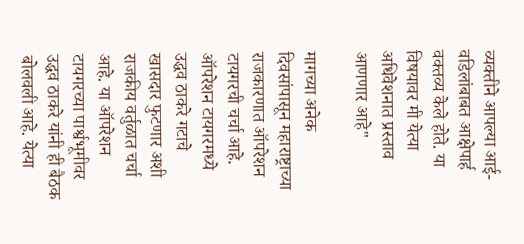व्यक्तीने आपल्या आई-वडिलांबाबत आक्षेपार्ह वक्तव्य केले होते. या विषयावर मी येत्या अधिवेशनात प्रस्ताव आणणार आहे"

मागच्या अनेक दिवसांपासून महाराष्ट्राच्या राजकारणात ऑपरेशन टायगरची चर्चा आहे. ऑपरेशन टायगरमध्ये उद्धव ठाकरे गटाचे खासदार फुटणार अशी राजकीय वर्तुळात चर्चा आहे. या ऑपरेशन टायगरच्या पार्श्वभूमीवर उद्धव ठाकरे यांनी ही बैठक बोलवली आहे. येत्या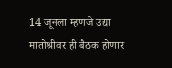14 जूनला म्हणजे उद्या मातोश्रीवर ही बैठक होणार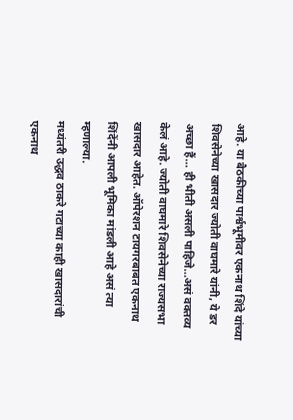आहे. या बैठकीच्या पार्श्वभूमीवर एकनाथ शिंदे यांच्या शिवसेनेच्या खासदार ज्योती वाघमारे यांनी, ये डर अच्छा हैं… ही भीती असली पाहिजे…असं वक्तव्य केलं आहे. ज्योती वाघमारे शिवसेनेच्या राज्यसभा खासदार आहेत. ऑपेरशन टायगरबाबत एकनाथ शिंदेंनी आपली भूमिका मांडली आहे असं त्या म्हणाल्या.
मध्यंतरी उद्धव ठाकरे गटाच्या काही खासदारांची एकनाथ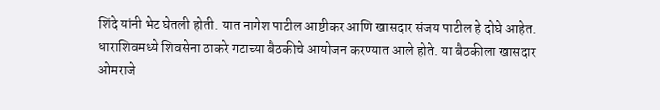शिंदे यांनी भेट घेतली होती. यात नागेश पाटील आष्टीकर आणि खासदार संजय पाटील हे दोघे आहेत. धाराशिवमध्ये शिवसेना ठाकरे गटाच्या बैठकीचे आयोजन करण्यात आले होते. या बैठकीला खासदार ओमराजे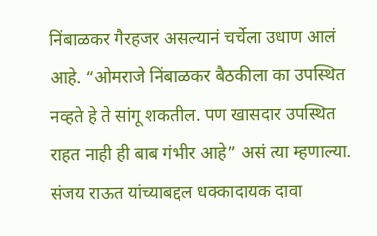निंबाळकर गैरहजर असल्यानं चर्चेला उधाण आलं आहे. “ओमराजे निंबाळकर बैठकीला का उपस्थित नव्हते हे ते सांगू शकतील. पण खासदार उपस्थित राहत नाही ही बाब गंभीर आहे” असं त्या म्हणाल्या.
संजय राऊत यांच्याबद्दल धक्कादायक दावा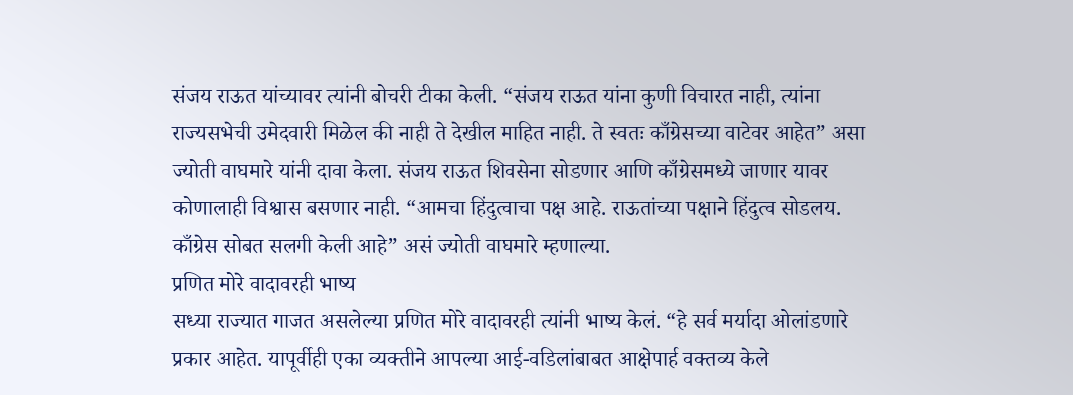संजय राऊत यांच्यावर त्यांनी बोचरी टीका केली. “संजय राऊत यांना कुणी विचारत नाही, त्यांना राज्यसभेची उमेदवारी मिळेल की नाही ते देखील माहित नाही. ते स्वतः काँग्रेसच्या वाटेवर आहेत” असा ज्योती वाघमारे यांनी दावा केला. संजय राऊत शिवसेना सोडणार आणि काँग्रेसमध्ये जाणार यावर कोणालाही विश्वास बसणार नाही. “आमचा हिंदुत्वाचा पक्ष आहे. राऊतांच्या पक्षाने हिंदुत्व सोडलय. काँग्रेस सोबत सलगी केली आहे” असं ज्योती वाघमारे म्हणाल्या.
प्रणित मोरे वादावरही भाष्य
सध्या राज्यात गाजत असलेल्या प्रणित मोरे वादावरही त्यांनी भाष्य केलं. “हे सर्व मर्यादा ओलांडणारे प्रकार आहेत. यापूर्वीही एका व्यक्तीने आपल्या आई-वडिलांबाबत आक्षेपार्ह वक्तव्य केले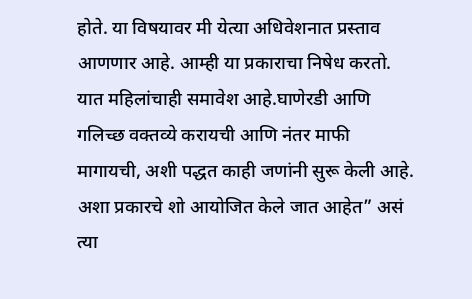होते. या विषयावर मी येत्या अधिवेशनात प्रस्ताव आणणार आहे. आम्ही या प्रकाराचा निषेध करतो. यात महिलांचाही समावेश आहे.घाणेरडी आणि गलिच्छ वक्तव्ये करायची आणि नंतर माफी मागायची, अशी पद्धत काही जणांनी सुरू केली आहे. अशा प्रकारचे शो आयोजित केले जात आहेत” असं त्या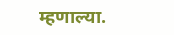म्हणाल्या.